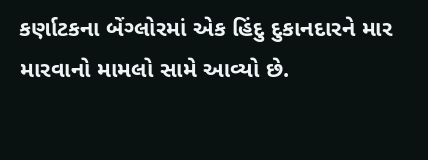કર્ણાટકના બેંગ્લોરમાં એક હિંદુ દુકાનદારને માર મારવાનો મામલો સામે આવ્યો છે.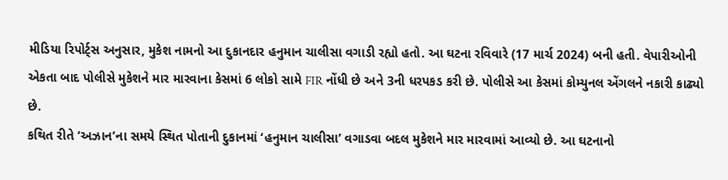મીડિયા રિપોર્ટ્સ અનુસાર, મુકેશ નામનો આ દુકાનદાર હનુમાન ચાલીસા વગાડી રહ્યો હતો. આ ઘટના રવિવારે (17 માર્ચ 2024) બની હતી. વેપારીઓની એકતા બાદ પોલીસે મુકેશને માર મારવાના કેસમાં 6 લોકો સામે FIR નોંધી છે અને 3ની ધરપકડ કરી છે. પોલીસે આ કેસમાં કોમ્યુનલ એંગલને નકારી કાઢ્યો છે.
કથિત રીતે ‘અઝાન’ના સમયે સ્થિત પોતાની દુકાનમાં ‘હનુમાન ચાલીસા’ વગાડવા બદલ મુકેશને માર મારવામાં આવ્યો છે. આ ઘટનાનો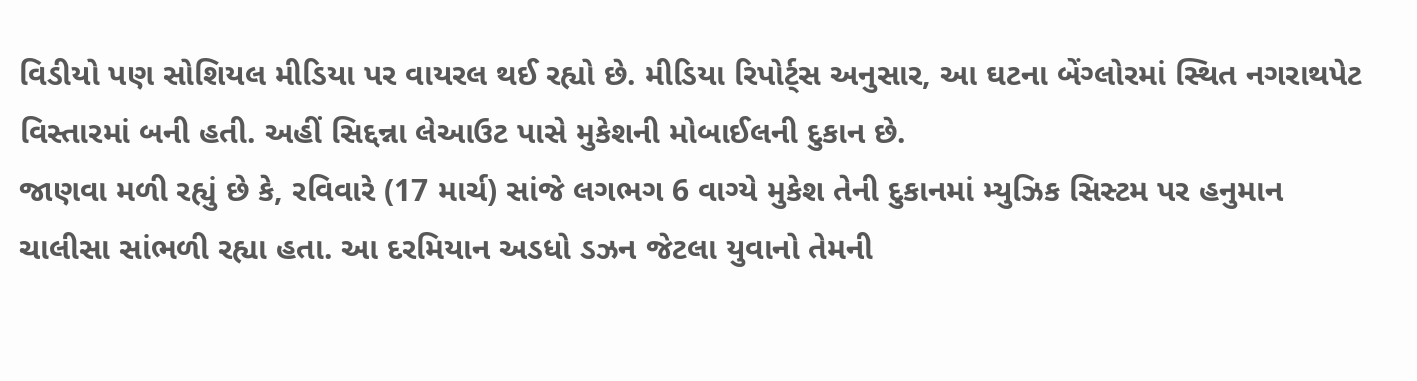વિડીયો પણ સોશિયલ મીડિયા પર વાયરલ થઈ રહ્યો છે. મીડિયા રિપોર્ટ્સ અનુસાર, આ ઘટના બેંગ્લોરમાં સ્થિત નગરાથપેટ વિસ્તારમાં બની હતી. અહીં સિદ્દન્ના લેઆઉટ પાસે મુકેશની મોબાઈલની દુકાન છે.
જાણવા મળી રહ્યું છે કે, રવિવારે (17 માર્ચ) સાંજે લગભગ 6 વાગ્યે મુકેશ તેની દુકાનમાં મ્યુઝિક સિસ્ટમ પર હનુમાન ચાલીસા સાંભળી રહ્યા હતા. આ દરમિયાન અડધો ડઝન જેટલા યુવાનો તેમની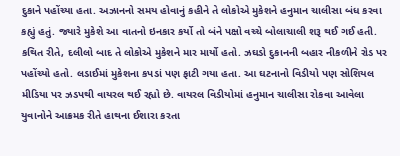દુકાને પહોંચ્યા હતા. અઝાનનો સમય હોવાનું કહીને તે લોકોએ મુકેશને હનુમાન ચાલીસા બંધ કરવા કહ્યું હતું. જ્યારે મુકેશે આ વાતનો ઇનકાર કર્યો તો બંને પક્ષો વચ્ચે બોલાચાલી શરૂ થઈ ગઈ હતી.
કથિત રીતે, દલીલો બાદ તે લોકોએ મુકેશને માર માર્યો હતો. ઝઘડો દુકાનની બહાર નીકળીને રોડ પર પહોંચ્યો હતો. લડાઈમાં મુકેશના કપડાં પણ ફાટી ગયા હતા. આ ઘટનાનો વિડીયો પણ સોશિયલ મીડિયા પર ઝડપથી વાયરલ થઈ રહ્યો છે. વાયરલ વિડીયોમાં હનુમાન ચાલીસા રોકવા આવેલા યુવાનોને આક્રમક રીતે હાથના ઈશારા કરતા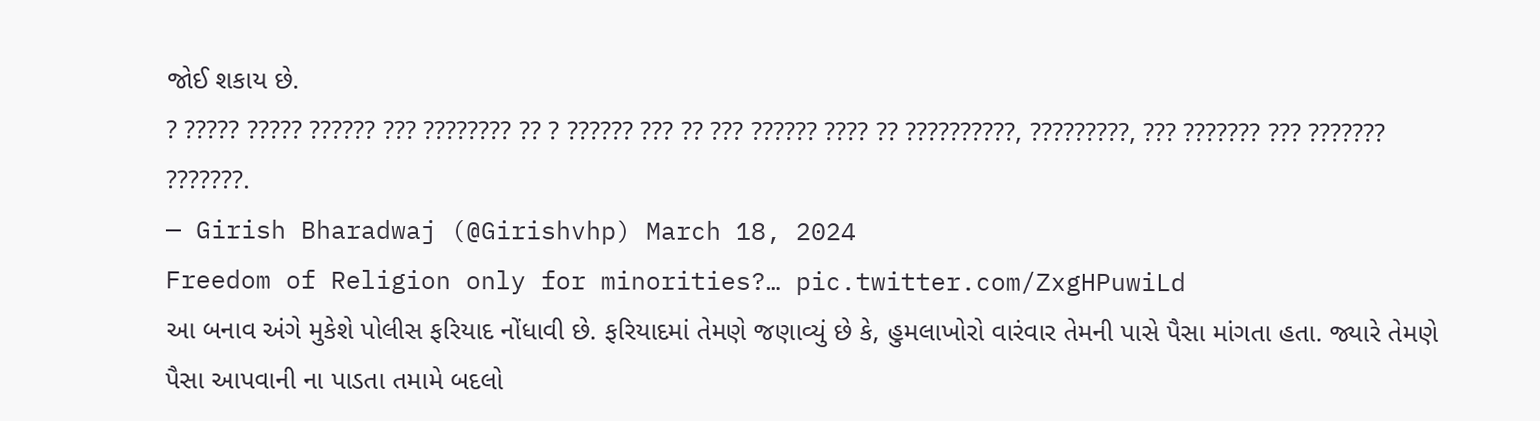જોઈ શકાય છે.
? ????? ????? ?????? ??? ???????? ?? ? ?????? ??? ?? ??? ?????? ???? ?? ??????????, ?????????, ??? ??????? ??? ??????? ???????.
— Girish Bharadwaj (@Girishvhp) March 18, 2024
Freedom of Religion only for minorities?… pic.twitter.com/ZxgHPuwiLd
આ બનાવ અંગે મુકેશે પોલીસ ફરિયાદ નોંધાવી છે. ફરિયાદમાં તેમણે જણાવ્યું છે કે, હુમલાખોરો વારંવાર તેમની પાસે પૈસા માંગતા હતા. જ્યારે તેમણે પૈસા આપવાની ના પાડતા તમામે બદલો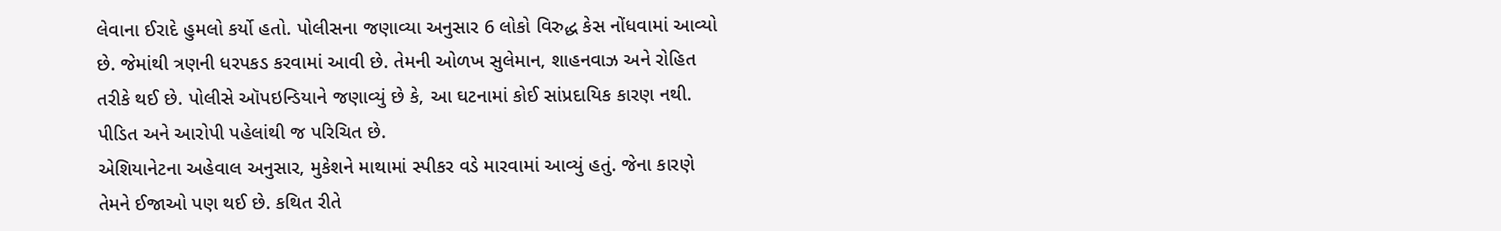લેવાના ઈરાદે હુમલો કર્યો હતો. પોલીસના જણાવ્યા અનુસાર 6 લોકો વિરુદ્ધ કેસ નોંધવામાં આવ્યો છે. જેમાંથી ત્રણની ધરપકડ કરવામાં આવી છે. તેમની ઓળખ સુલેમાન, શાહનવાઝ અને રોહિત તરીકે થઈ છે. પોલીસે ઑપઇન્ડિયાને જણાવ્યું છે કે, આ ઘટનામાં કોઈ સાંપ્રદાયિક કારણ નથી. પીડિત અને આરોપી પહેલાંથી જ પરિચિત છે.
એશિયાનેટના અહેવાલ અનુસાર, મુકેશને માથામાં સ્પીકર વડે મારવામાં આવ્યું હતું. જેના કારણે તેમને ઈજાઓ પણ થઈ છે. કથિત રીતે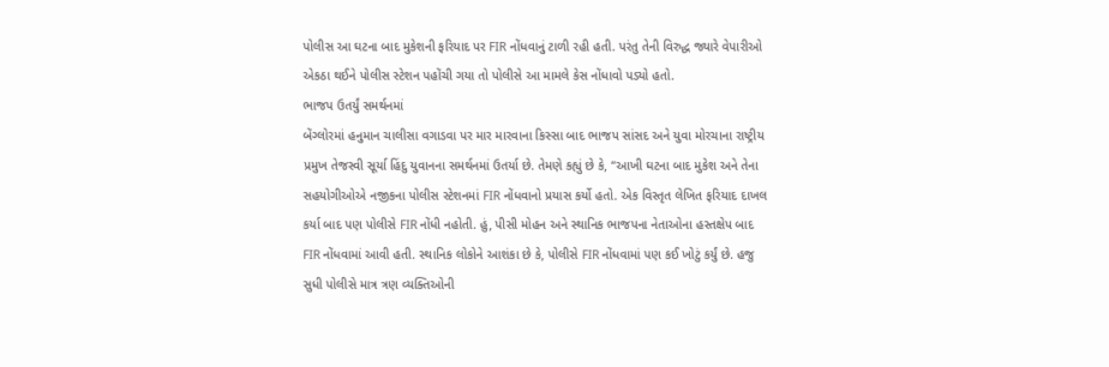પોલીસ આ ઘટના બાદ મુકેશની ફરિયાદ પર FIR નોંધવાનું ટાળી રહી હતી. પરંતુ તેની વિરુદ્ધ જ્યારે વેપારીઓ એકઠા થઈને પોલીસ સ્ટેશન પહોંચી ગયા તો પોલીસે આ મામલે કેસ નોંધાવો પડ્યો હતો.
ભાજપ ઉતર્યું સમર્થનમાં
બેંગ્લોરમાં હનુમાન ચાલીસા વગાડવા પર માર મારવાના કિસ્સા બાદ ભાજપ સાંસદ અને યુવા મોરચાના રાષ્ટ્રીય પ્રમુખ તેજસ્વી સૂર્યા હિંદુ યુવાનના સમર્થનમાં ઉતર્યા છે. તેમણે કહ્યું છે કે, “આખી ઘટના બાદ મુકેશ અને તેના સહયોગીઓએ નજીકના પોલીસ સ્ટેશનમાં FIR નોંધવાનો પ્રયાસ કર્યો હતો. એક વિસ્તૃત લેખિત ફરિયાદ દાખલ કર્યા બાદ પણ પોલીસે FIR નોંધી નહોતી. હું, પીસી મોહન અને સ્થાનિક ભાજપના નેતાઓના હસ્તક્ષેપ બાદ FIR નોંધવામાં આવી હતી. સ્થાનિક લોકોને આશંકા છે કે, પોલીસે FIR નોંધવામાં પણ કઈ ખોટું કર્યું છે. હજુ સુધી પોલીસે માત્ર ત્રણ વ્યક્તિઓની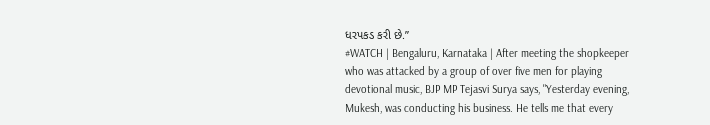ધરપકડ કરી છે.”
#WATCH | Bengaluru, Karnataka | After meeting the shopkeeper who was attacked by a group of over five men for playing devotional music, BJP MP Tejasvi Surya says, "Yesterday evening, Mukesh, was conducting his business. He tells me that every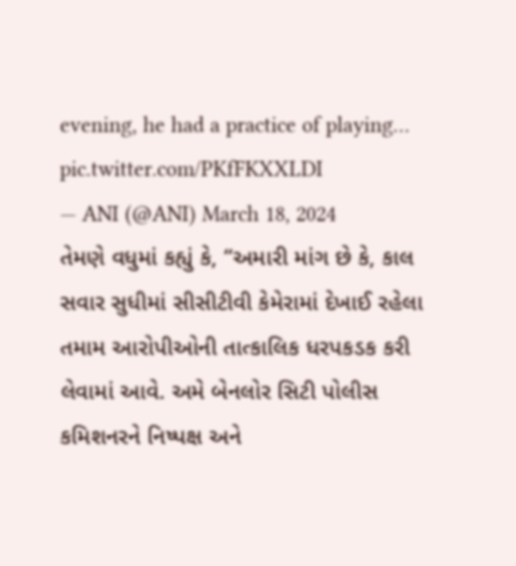evening, he had a practice of playing… pic.twitter.com/PKfFKXXLDI
— ANI (@ANI) March 18, 2024
તેમણે વધુમાં કહ્યું કે, “અમારી માંગ છે કે, કાલ સવાર સુધીમાં સીસીટીવી કેમેરામાં દેખાઈ રહેલા તમામ આરોપીઓની તાત્કાલિક ધરપકડક કરી લેવામાં આવે. અમે બેનલોર સિટી પોલીસ કમિશનરને નિષ્પક્ષ અને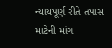ન્યાયપૂર્ણ રીતે તપાસ માટેની માંગ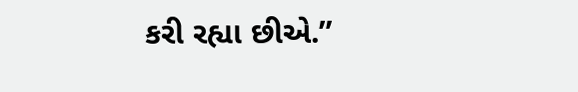કરી રહ્યા છીએ.”